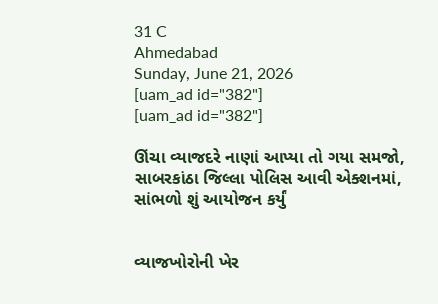31 C
Ahmedabad
Sunday, June 21, 2026
[uam_ad id="382"]
[uam_ad id="382"]

ઊંચા વ્યાજદરે નાણાં આપ્યા તો ગયા સમજો, સાબરકાંઠા જિલ્લા પોલિસ આવી એક્શનમાં, સાંભળો શું આયોજન કર્યું


વ્યાજખોરોની ખેર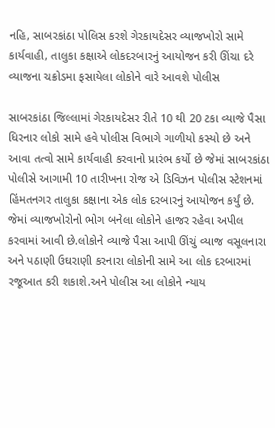નહિ, સાબરકાંઠા પોલિસ કરશે ગેરકાયદેસર વ્યાજખોરો સામે કાર્યવાહી, તાલુકા કક્ષાએ લોકદરબારનું આયોજન કરી ઊંચા દરે વ્યાજના ચક્રોડમા ફસાયેલા લોકોને વારે આવશે પોલીસ

સાબરકાંઠા જિલ્લામાં ગેરકાયદેસર રીતે 10 થી 20 ટકા વ્યાજે પૈસા ધિરનાર લોકો સામે હવે પોલીસ વિભાગે ગાળીયો કસ્યો છે અને આવા તત્વો સામે કાર્યવાહી કરવાનો પ્રારંભ કર્યો છે જેમાં સાબરકાંઠા પોલીસે આગામી 10 તારીખના રોજ એ ડિવિઝન પોલીસ સ્ટેશનમાં હિંમતનગર તાલુકા કક્ષાના એક લોક દરબારનું આયોજન કર્યું છે. જેમાં વ્યાજખોરોનો ભોગ બનેલા લોકોને હાજર રહેવા અપીલ કરવામાં આવી છે.લોકોને વ્યાજે પૈસા આપી ઊંચું વ્યાજ વસૂલનારા અને પઠાણી ઉઘરાણી કરનારા લોકોની સામે આ લોક દરબારમાં રજૂઆત કરી શકાશે.અને પોલીસ આ લોકોને ન્યાય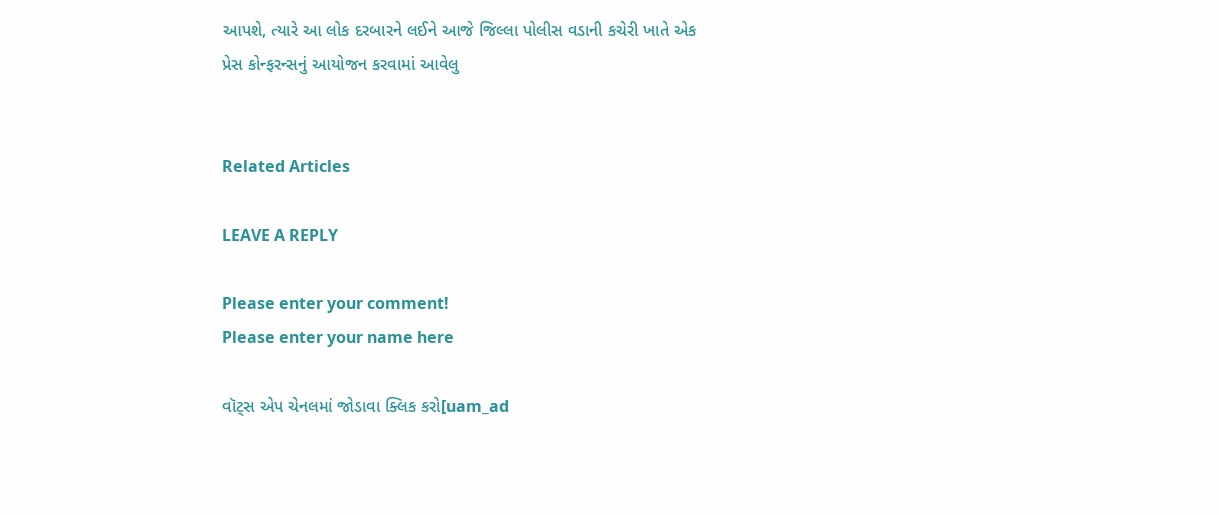આપશે, ત્યારે આ લોક દરબારને લઈને આજે જિલ્લા પોલીસ વડાની કચેરી ખાતે એક પ્રેસ કોન્ફરન્સનું આયોજન કરવામાં આવેલુ


Related Articles

LEAVE A REPLY

Please enter your comment!
Please enter your name here

વૉટ્સ એપ ચેનલમાં જોડાવા ક્લિક કરો[uam_ad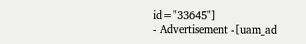id="33645"]
- Advertisement -[uam_ad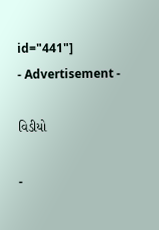id="441"]
- Advertisement -

વિડીયો

-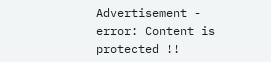Advertisement -
error: Content is protected !!